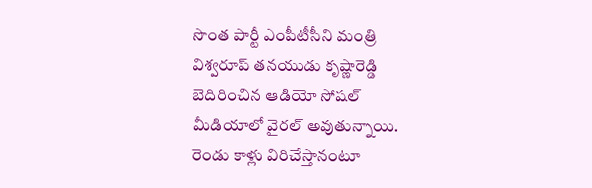సొంత పార్టీ ఎంపీటీసీని మంత్రి విశ్వరూప్ తనయుడు కృష్ణారెడ్డి బెదిరించిన ఆడియో సోషల్ మీడియాలో వైరల్ అవుతున్నాయి. రెండు కాళ్లు విరిచేస్తానంటూ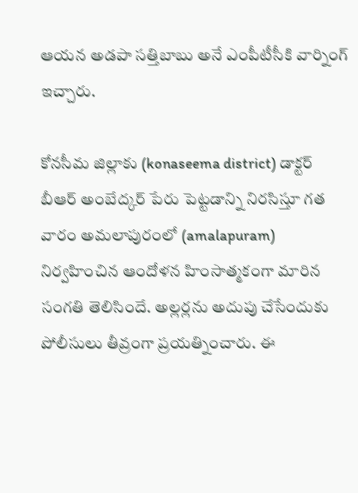ఆయన అడపా సత్తిబాబు అనే ఎంపీటీసీకి వార్నింగ్ ఇచ్చారు.

కోనసీమ జిల్లాకు (konaseema district) డాక్టర్ బీఆర్ అంబేద్కర్ పేరు పెట్టడాన్ని నిరసిస్తూ గత వారం అమలాపురంలో (amalapuram) నిర్వహించిన ఆందోళన హింసాత్మకంగా మారిన సంగతి తెలిసిందే. అల్లర్లను అదుపు చేసేందుకు పోలీసులు తీవ్రంగా ప్రయత్నించారు. ఈ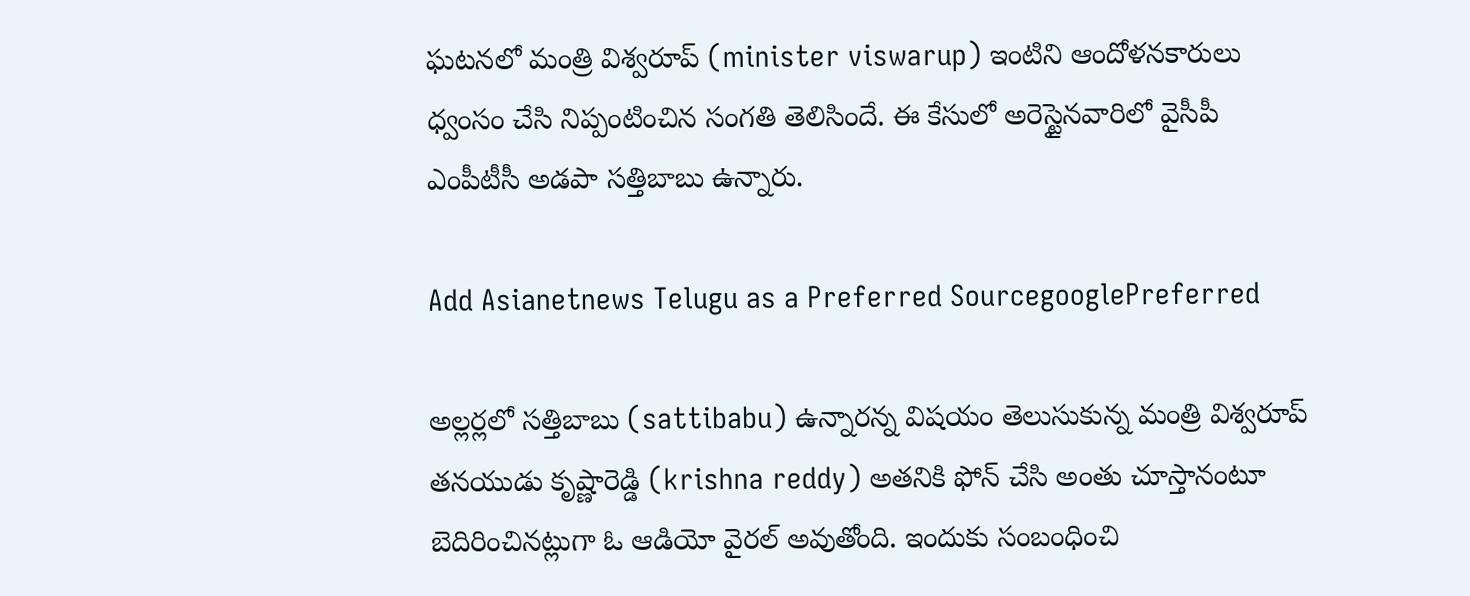ఘటనలో మంత్రి విశ్వరూప్ (minister viswarup) ఇంటిని ఆందోళనకారులు ధ్వంసం చేసి నిప్పంటించిన సంగతి తెలిసిందే. ఈ కేసులో అరెస్టైన‌వారిలో వైసీపీ ఎంపీటీసీ అడ‌పా స‌త్తిబాబు ఉన్నారు.

Add Asianetnews Telugu as a Preferred SourcegooglePreferred

అల్ల‌ర్ల‌లో స‌త్తిబాబు (sattibabu) ఉన్నార‌న్న విష‌యం తెలుసుకున్న మంత్రి విశ్వరూప్ తనయుడు కృష్ణారెడ్డి (krishna reddy) అతనికి ఫోన్ చేసి అంతు చూస్తానంటూ బెదిరించినట్లుగా ఓ ఆడియో వైరల్ అవుతోంది. ఇందుకు సంబంధించి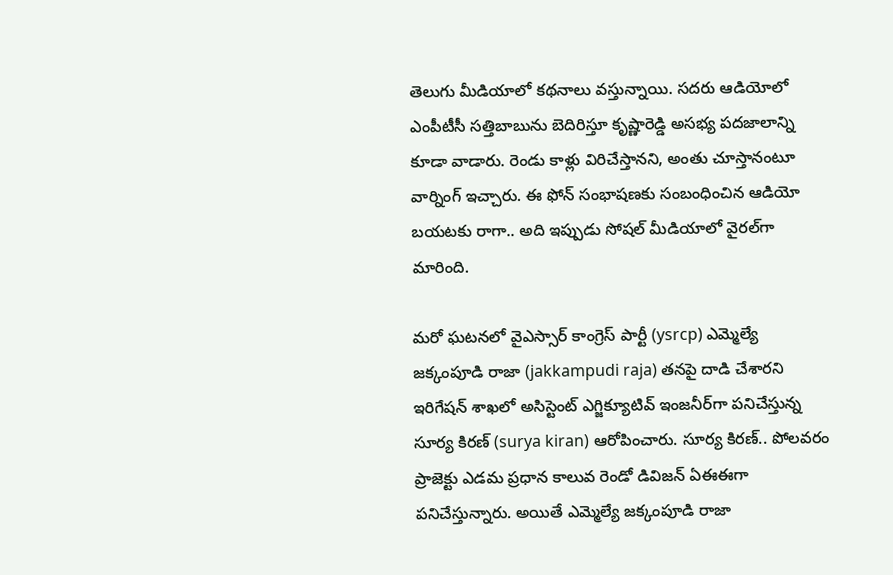తెలుగు మీడియాలో కథనాలు వస్తున్నాయి. సదరు ఆడియోలో ఎంపీటీసీ సత్తిబాబును బెదిరిస్తూ కృష్ణారెడ్డి అస‌భ్య ప‌ద‌జాలాన్ని కూడా వాడారు. రెండు కాళ్లు విరిచేస్తాన‌ని, అంతు చూస్తానంటూ వార్నింగ్ ఇచ్చారు. ఈ ఫోన్ సంభాష‌ణ‌కు సంబంధించిన ఆడియో బ‌య‌ట‌కు రాగా.. అది ఇప్పుడు సోషల్ మీడియాలో వైర‌ల్‌గా మారింది.

మరో ఘటనలో వైఎస్సార్ కాంగ్రెస్ పార్టీ (ysrcp) ఎమ్మెల్యే జక్కంపూడి రాజా (jakkampudi raja) తనపై దాడి చేశారని ఇరిగేషన్ శాఖలో అసిస్టెంట్ ఎగ్జిక్యూటివ్ ఇంజనీర్‌గా పనిచేస్తున్న సూర్య కిరణ్ (surya kiran) ఆరోపించారు. సూర్య కిరణ్.. పోలవరం ప్రాజెక్టు ఎడమ ప్రధాన కాలువ రెండో డివిజన్‌ ఏఈఈగా పనిచేస్తున్నారు. అయితే ఎమ్మెల్యే జక్కంపూడి రాజా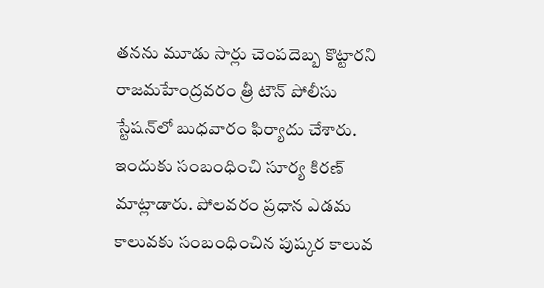తనను మూడు సార్లు చెంపదెబ్బ కొట్టారని రాజమహేంద్రవరం త్రీ టౌన్ పోలీసు స్టేషన్‌లో బుధవారం ఫిర్యాదు చేశారు. ఇందుకు సంబంధించి సూర్య కిరణ్ మాట్లాడారు. పోలవరం ప్రధాన ఎడమ కాలువకు సంబంధించిన పుష్కర కాలువ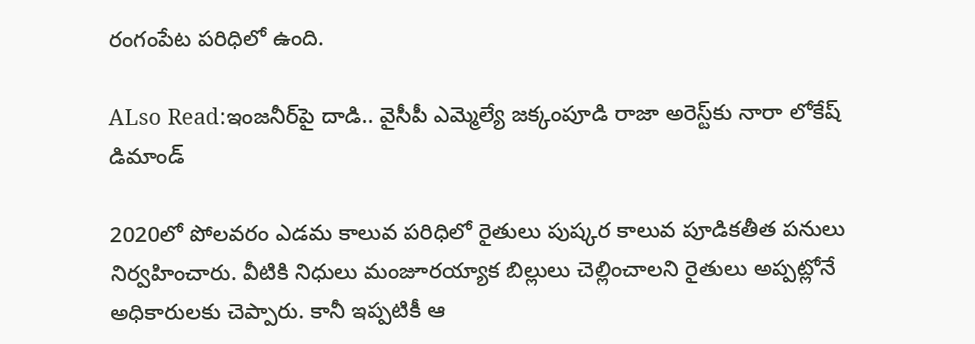రంగంపేట పరిధిలో ఉంది.

ALso Read:ఇంజనీర్‌పై దాడి.. వైసీపీ ఎమ్మెల్యే జక్కంపూడి రాజా అరెస్ట్‌కు నారా లోకేష్ డిమాండ్

2020లో పోలవరం ఎడమ కాలువ పరిధిలో రైతులు పుష్కర కాలువ పూడికతీత పనులు నిర్వహించారు. వీటికి నిధులు మంజూరయ్యాక బిల్లులు చెల్లించాలని రైతులు అప్పట్లోనే అధికారులకు చెప్పారు. కానీ ఇప్పటికీ ఆ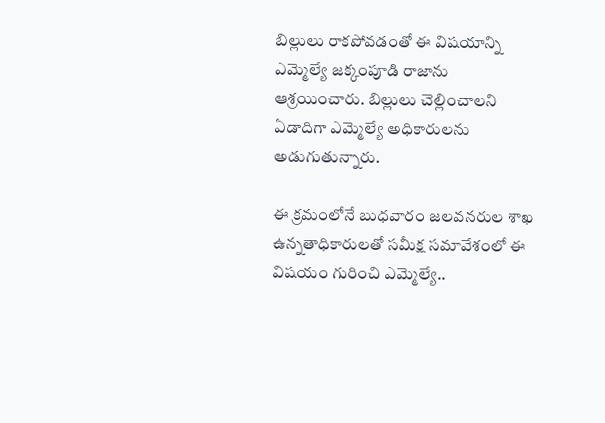బిల్లులు రాకపోవడంతో ఈ విషయాన్ని ఎమ్మెల్యే జక్కంపూడి రాజాను ఆశ్రయించారు. బిల్లులు చెల్లించాలని ఏడాదిగా ఎమ్మెల్యే అధికారులను అడుగుతున్నారు.

ఈ క్రమంలోనే బుధవారం జలవనరుల శాఖ ఉన్నతాధికారులతో సమీక్ష సమావేశంలో ఈ విషయం గురించి ఎమ్మెల్యే..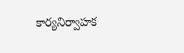కార్యనిర్వాహక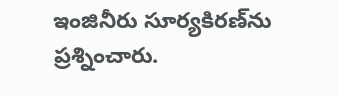ఇంజినీరు సూర్యకిరణ్‌ను ప్రశ్నించారు.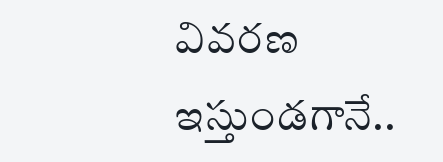వివరణ ఇస్తుండగానే..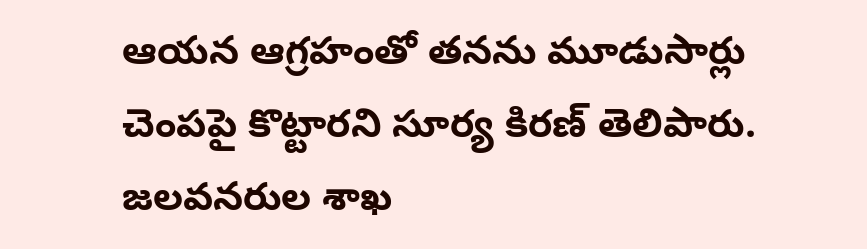ఆయన ఆగ్రహంతో తనను మూడుసార్లు చెంపపై కొట్టారని సూర్య కిరణ్ తెలిపారు. జలవనరుల శాఖ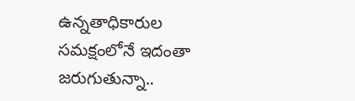ఉన్నతాధికారుల సమక్షంలోనే ఇదంతా జరుగుతున్నా..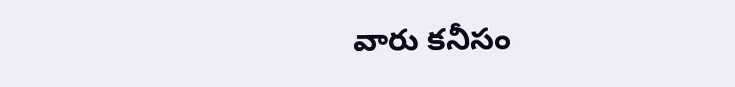వారు కనీసం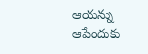ఆయన్ను ఆపేందుకు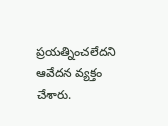ప్రయత్నించలేదని ఆవేదన వ్యక్తం చేశారు.